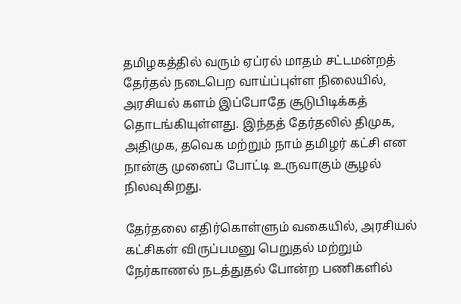தமிழகத்தில் வரும் ஏப்ரல் மாதம் சட்டமன்றத் தேர்தல் நடைபெற வாய்ப்புள்ள நிலையில், அரசியல் களம் இப்போதே சூடுபிடிக்கத் தொடங்கியுள்ளது. இந்தத் தேர்தலில் திமுக, அதிமுக, தவெக மற்றும் நாம் தமிழர் கட்சி என நான்கு முனைப் போட்டி உருவாகும் சூழல் நிலவுகிறது.

தேர்தலை எதிர்கொள்ளும் வகையில், அரசியல் கட்சிகள் விருப்பமனு பெறுதல் மற்றும் நேர்காணல் நடத்துதல் போன்ற பணிகளில்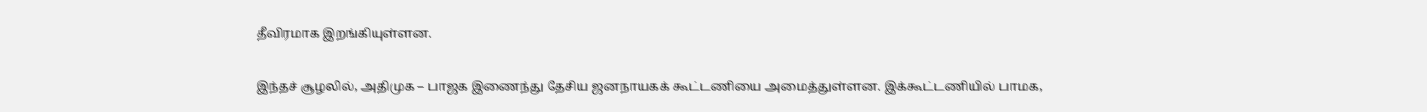தீவிரமாக இறங்கியுள்ளன.

இந்தச் சூழலில், அதிமுக – பாஜக இணைந்து தேசிய ஜனநாயகக் கூட்டணியை அமைத்துள்ளன. இக்கூட்டணியில் பாமக,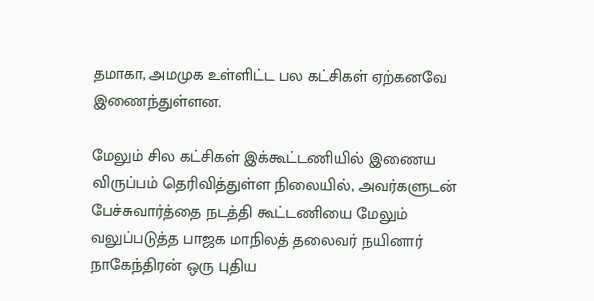தமாகா, அமமுக உள்ளிட்ட பல கட்சிகள் ஏற்கனவே இணைந்துள்ளன.

மேலும் சில கட்சிகள் இக்கூட்டணியில் இணைய விருப்பம் தெரிவித்துள்ள நிலையில், அவர்களுடன் பேச்சுவார்த்தை நடத்தி கூட்டணியை மேலும் வலுப்படுத்த பாஜக மாநிலத் தலைவர் நயினார் நாகேந்திரன் ஒரு புதிய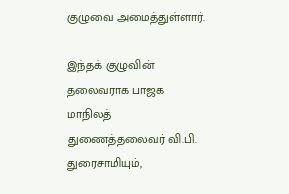குழுவை அமைத்துள்ளார்.

இந்தக் குழுவின் தலைவராக பாஜக மாநிலத் துணைத்தலைவர் வி.பி. துரைசாமியும்,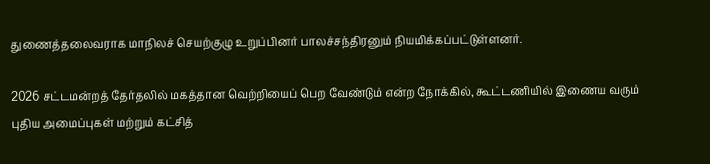துணைத்தலைவராக மாநிலச் செயற்குழு உறுப்பினர் பாலச்சந்திரனும் நியமிக்கப்பட்டுள்ளனர்.

2026 சட்டமன்றத் தேர்தலில் மகத்தான வெற்றியைப் பெற வேண்டும் என்ற நோக்கில், கூட்டணியில் இணைய வரும் புதிய அமைப்புகள் மற்றும் கட்சித்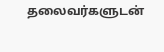தலைவர்களுடன்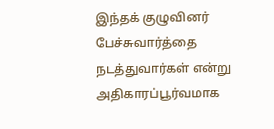இந்தக் குழுவினர் பேச்சுவார்த்தை நடத்துவார்கள் என்று அதிகாரப்பூர்வமாக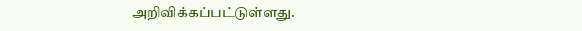அறிவிக்கப்பட்டுள்ளது.